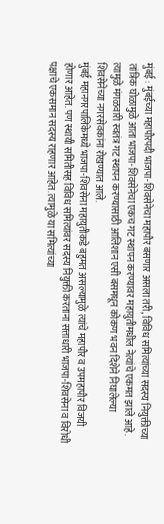मुंबई : मुंबईच्या महापौरपदी भाजपा-शिवसेनेचा महापौर बसणार असला तरी, विविध समित्यांच्या सदस्य नियुक्तीच्या तांत्रिक घोळामुळे आता भाजपा-शिवसेनेचा एकच गट स्थापन करण्यावर महायुतीमधील नेत्यांचे एकमत झाले आहे. त्यामुळे मंगळवारी स्वतंत्र गट स्थापन करण्यासाठी आलिशान एसी बसमधून कोकण भवन दिशेने निघालेल्या शिवसेनेच्या नगरसेवकांना रोखण्यात आले.
मुंबई महानगरपालिकेमध्ये भाजपा-शिवसेना महायुतीकडे बहुमत असल्यामुळे त्यांचे महापौर व उपमहापौर विजयी होणार आहेत. पण स्थायी समितीसह विविध समित्यांवर सदस्य नियुक्ती करताना सत्ताधारी भाजपा-शिवसेना व विरोधी पक्षाचे एकसमान सदस्य राहणार आहेत. त्यामुळे या समित्यांच्या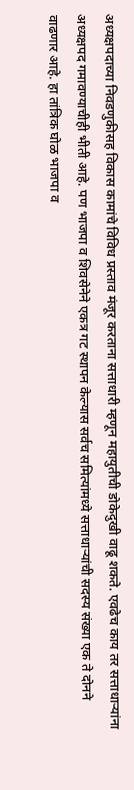अध्यक्षपदाच्या निवडणुकीसह विकास कामांचे विविध प्रस्ताव मंजूर करताना सत्ताधारी म्हणून महायुतीची डोकेदुखी वाढू शकते. एवढेच काय तर सत्ताधाऱ्यांना अध्यक्षपद गमावण्याचीही भीती आहे. पण भाजपा व शिवसेनेने एकत्र गट स्थापन केल्यास सर्वच समित्यांमध्ये सत्ताधाऱ्यांची सदस्य संख्या एक ते दोनने वाढणार आहे. हा तांत्रिक घोळ भाजपा व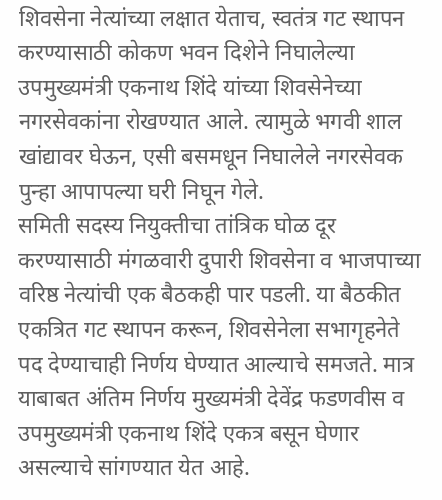शिवसेना नेत्यांच्या लक्षात येताच, स्वतंत्र गट स्थापन करण्यासाठी कोकण भवन दिशेने निघालेल्या उपमुख्यमंत्री एकनाथ शिंदे यांच्या शिवसेनेच्या नगरसेवकांना रोखण्यात आले. त्यामुळे भगवी शाल खांद्यावर घेऊन, एसी बसमधून निघालेले नगरसेवक पुन्हा आपापल्या घरी निघून गेले.
समिती सदस्य नियुक्तीचा तांत्रिक घोळ दूर करण्यासाठी मंगळवारी दुपारी शिवसेना व भाजपाच्या वरिष्ठ नेत्यांची एक बैठकही पार पडली. या बैठकीत एकत्रित गट स्थापन करून, शिवसेनेला सभागृहनेते पद देण्याचाही निर्णय घेण्यात आल्याचे समजते. मात्र याबाबत अंतिम निर्णय मुख्यमंत्री देवेंद्र फडणवीस व उपमुख्यमंत्री एकनाथ शिंदे एकत्र बसून घेणार असल्याचे सांगण्यात येत आहे.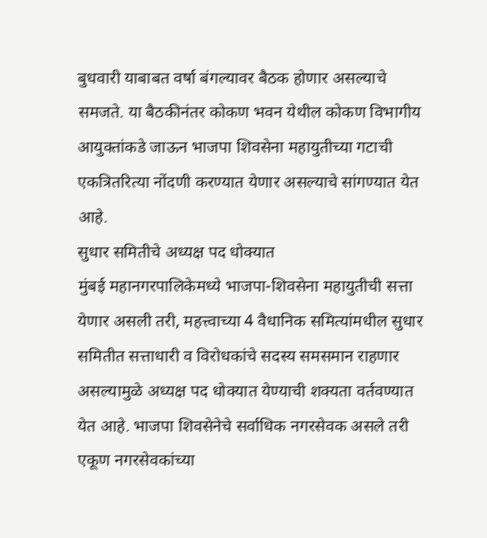बुधवारी याबाबत वर्षा बंगल्यावर बैठक होणार असल्याचे समजते. या बैठकीनंतर कोकण भवन येथील कोकण विभागीय आयुक्तांकडे जाऊन भाजपा शिवसेना महायुतीच्या गटाची एकत्रितरित्या नोंदणी करण्यात येणार असल्याचे सांगण्यात येत आहे.
सुधार समितीचे अध्यक्ष पद धोक्यात
मुंबई महानगरपालिकेमध्ये भाजपा-शिवसेना महायुतीची सत्ता येणार असली तरी, महत्त्वाच्या 4 वैधानिक समित्यांमधील सुधार समितीत सत्ताधारी व विरोधकांचे सदस्य समसमान राहणार असल्यामुळे अध्यक्ष पद धोक्यात येण्याची शक्यता वर्तवण्यात येत आहे. भाजपा शिवसेनेचे सर्वाधिक नगरसेवक असले तरी एकूण नगरसेवकांच्या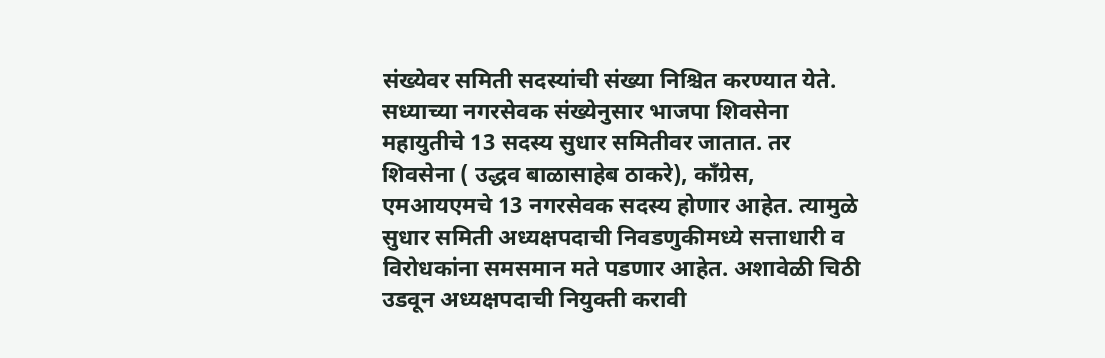संख्येवर समिती सदस्यांची संख्या निश्चित करण्यात येते. सध्याच्या नगरसेवक संख्येनुसार भाजपा शिवसेना महायुतीचे 13 सदस्य सुधार समितीवर जातात. तर शिवसेना ( उद्धव बाळासाहेब ठाकरे), काँग्रेस, एमआयएमचे 13 नगरसेवक सदस्य होणार आहेत. त्यामुळे सुधार समिती अध्यक्षपदाची निवडणुकीमध्ये सत्ताधारी व विरोधकांना समसमान मते पडणार आहेत. अशावेळी चिठी उडवून अध्यक्षपदाची नियुक्ती करावी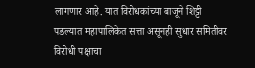लागणार आहे. यात विरोधकांच्या बाजूने शिट्टी पडल्यात महापालिकेत सत्ता असूनही सुधार समितीवर विरोधी पक्षाचा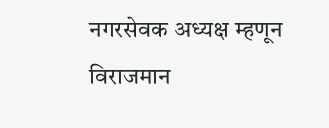नगरसेवक अध्यक्ष म्हणून विराजमान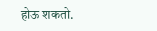होऊ शकतो.